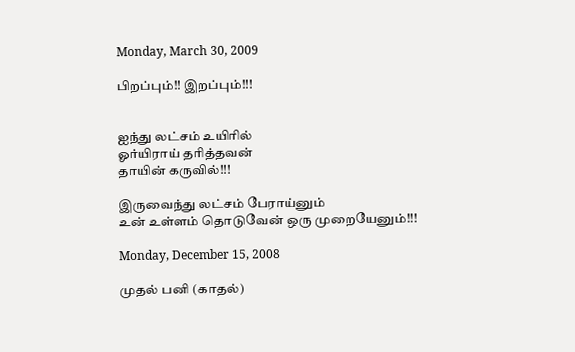Monday, March 30, 2009

பிறப்பும்!! இறப்பும்!!!


ஐந்து லட்சம் உயிரில்
ஓர்யிராய் தரித்தவன்
தாயின் கருவில்!!!

இருவைந்து லட்சம் பேராய்னும்
உன் உள்ளம் தொடுவேன் ஒரு முறையேனும்!!!

Monday, December 15, 2008

முதல் பனி (காதல்)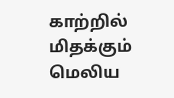காற்றில் மிதக்கும்
மெலிய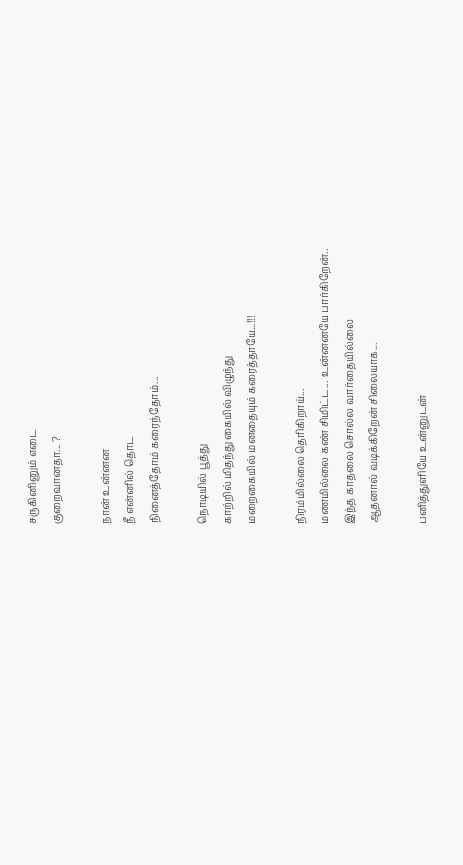சருகினினும் எடை
குறைவானதா... ?

நான் உன்னன
நீ என்னில் தொட‌
நினைத்தோம் கரைந்தோம்...

நொடியில் பூத்து
காற்றில் மிதந்து கையில் விழுந்து
மறைகையில் மனதையும் கரைத்தாயே...!!!

நிரம்மில்லை தெரிகிறாய்...
மணமில்லை கண் சிமிட்ட... உன்னனயே பார்கிறேன்..
இந்த காதலை சொல்ல வார்தையில்லை
ஆத‌னால் வடிக்கிறேன் சிலையாக...

பனித்துளியே உன்னுடன்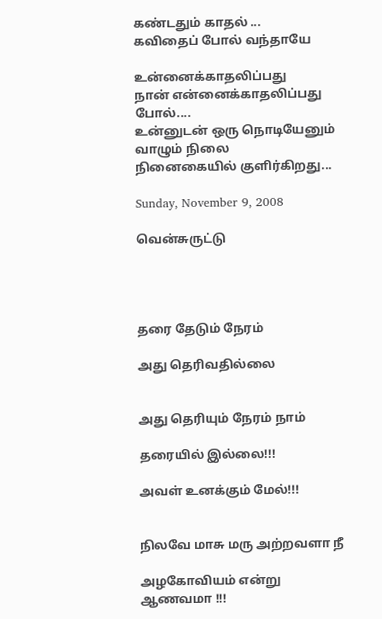கண்டதும் காதல் ...
கவிதைப் போல் வந்தாயே

உன்னைக்காதலிப்பது ‍
நான் என்னைக்காதலிப்பது போல்....
உன்னுடன் ஒரு நொடியேனும் வாழும் நிலை
நினைகையில் குளிர்கிறது...

Sunday, November 9, 2008

வென்சுருட்டு




தரை தேடும் நேரம்

அது தெரிவதில்லை


அது தெரியும் நேரம் நாம்

தரையில் இல்லை!!!

அவள் உனக்கும் மேல்!!!


நிலவே மாசு மரு அற்றவளா நீ

அழகோவியம் என்று ஆண‌வமா !!!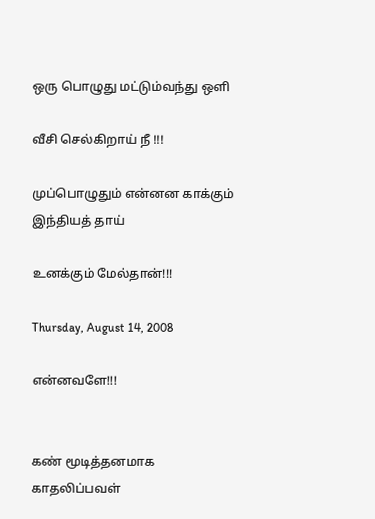ஒரு பொழுது மட்டும்வந்து ஒளி

வீசி செல்கிறாய் நீ !!!

முப்பொழுதும் என்னன காக்கும் இந்தியத் தாய்

உனக்கும் மேல்தான்!!!

Thursday, August 14, 2008

என்னவளே!!!


கண் மூடித்தனமாக
காதலிப்பவள்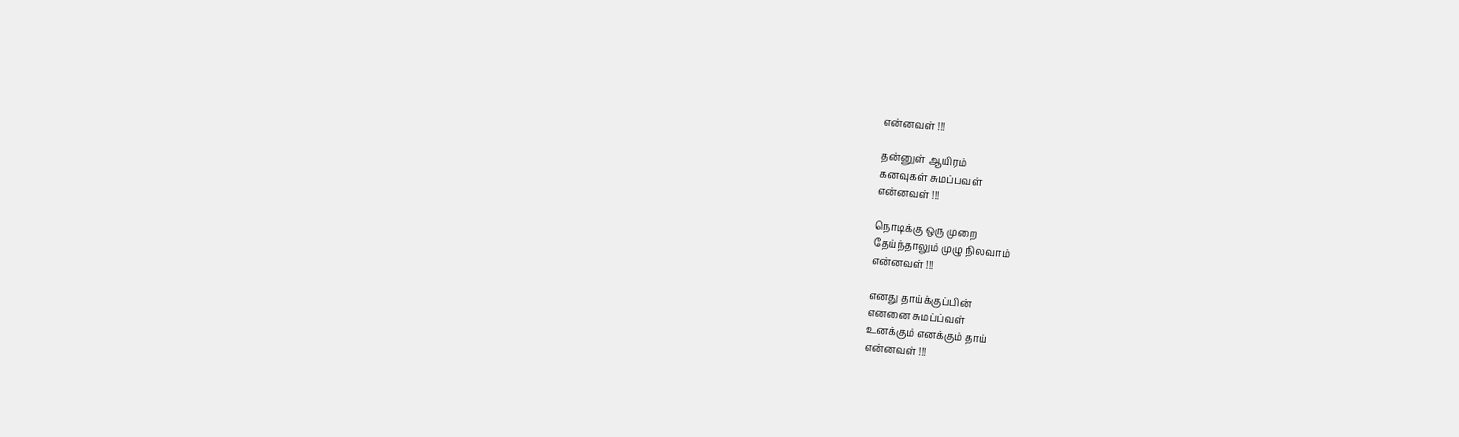என்ன‌வ‌ள் !!!

தன்னுள் ஆயிர‌ம்
க‌னவுகள் சும‌ப்பவ‌ள்
என்ன‌வ‌ள் !!!

நொடிக்கு ஒரு முறை
தேய்ந்தாலும் முழு நில‌வாம்
என்ன‌வ‌ள் !!!

என‌து தாய்க்குப்பின்
என‌னை சும‌ப்ப்வ‌ள்
உன‌க்கும் என‌க்கும் தாய்
என்ன‌வ‌ள் !!!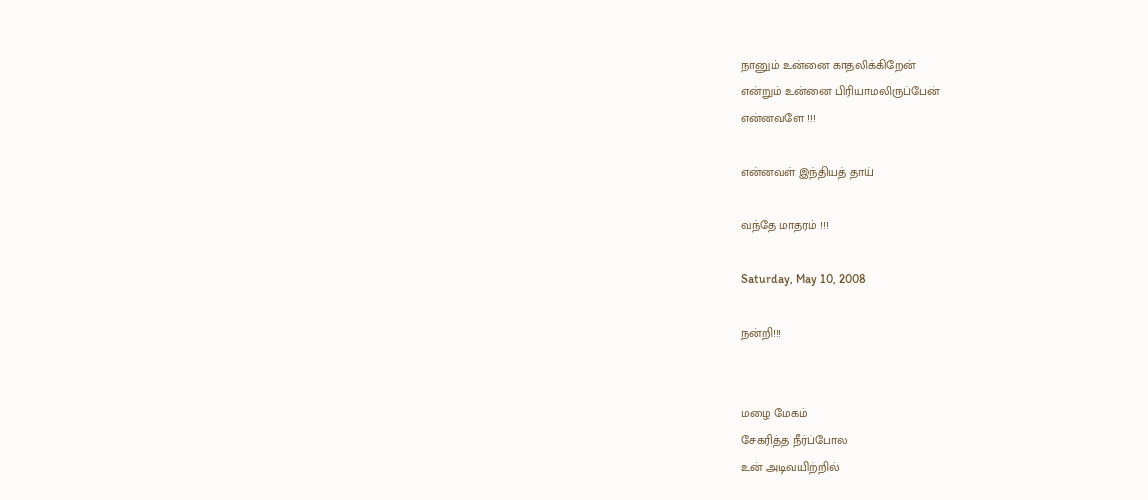நானும் உன்னை காத‌லிக்கிறேன்
என்றும் உன்னை பிரியாமலிருப்பேன்
என்ன‌வ‌ளே !!!

என்ன‌வ‌ள் இந்தியத் தாய்

வந்தே மாதரம் !!!

Saturday, May 10, 2008

ந‌ன்றி!!!


மழை மேகம்
சேகரித்த நீர்ப்போல
உன் அடிவயிற்றில்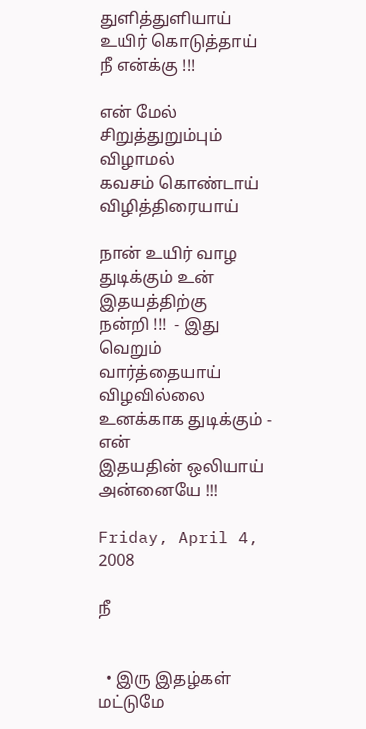துளித்துளியாய்
உயிர் கொடுத்தாய்
நீ என்க்கு !!!

என் மேல்
சிறுத்துறும்பும்
விழாம‌ல்
க‌வ‌ச‌ம் கொண்டாய்
விழித்திரையாய்

நான் உயிர் வாழ‌
துடிக்கும் உன் இத‌ய‌த்திற்கு
ந‌ன்றி !!!  - இது வெறும்
வார்த்தையாய் விழ‌வில்லை
உன‌க்காக‌ துடிக்கும் ‍- என்
இத‌ய‌தின் ஒலியாய்
அன்னையே !!!

Friday, April 4, 2008

நீ


  • இரு இதழ்கள் மட்டுமே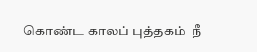கொண்ட காலப் புத்தகம் ‍ நீ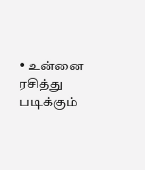• உன்னை ரசித்து படிக்கும்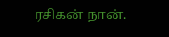ரசிகன் நான்.